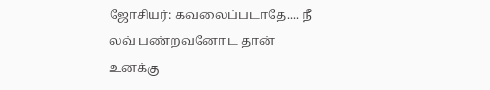ஜோசியர்: கவலைப்படாதே.... நீ லவ் பண்றவனோட தான் உனக்கு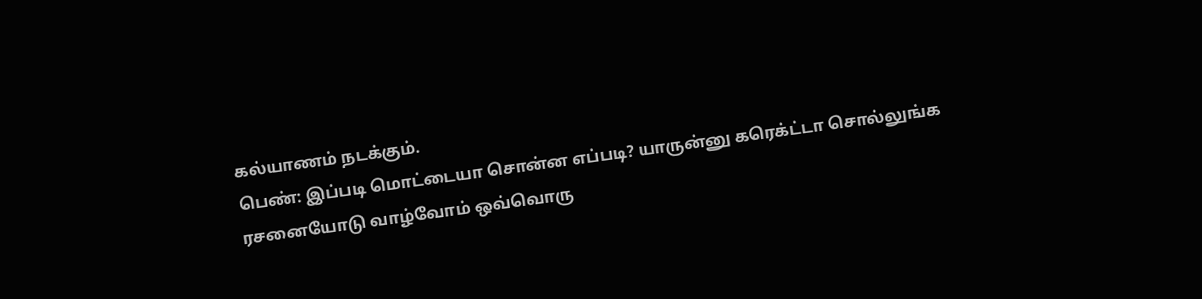கல்யாணம் நடக்கும்.
பெண்: இப்படி மொட்டையா சொன்ன எப்படி? யாருன்னு கரெக்ட்டா சொல்லுங்க
ரசனையோடு வாழ்வோம் ஒவ்வொரு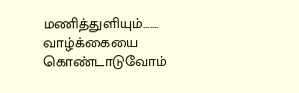மணித்துளியும்....... வாழ்க்கையை கொண்டாடுவோம்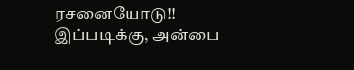ரசனையோடு!! இப்படிக்கு, அன்பை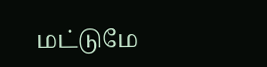மட்டுமே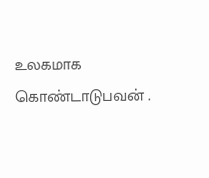உலகமாக கொண்டாடுபவன் .